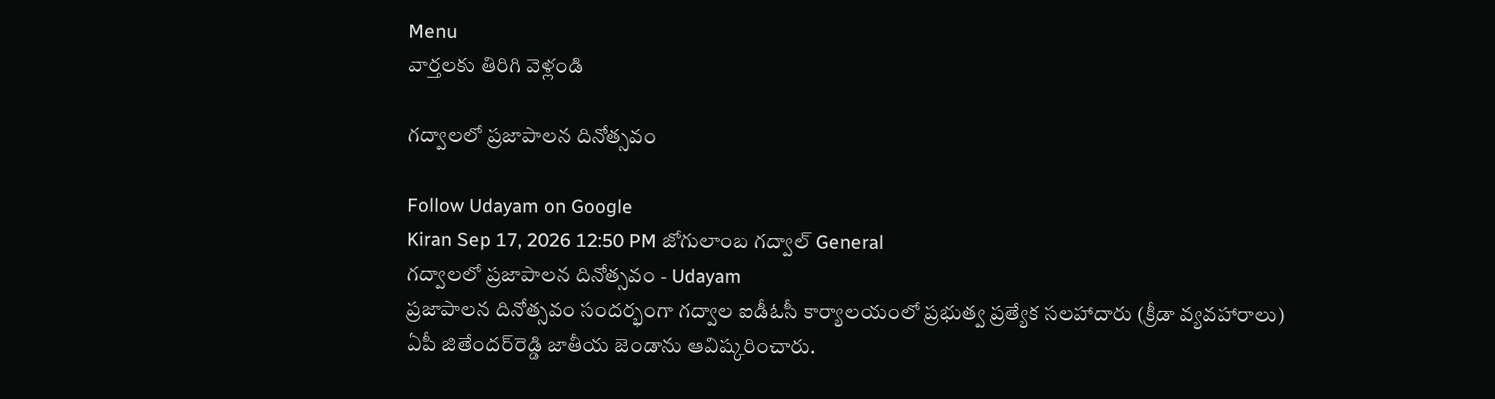Menu
వార్తలకు తిరిగి వెళ్లండి

గద్వాలలో ప్రజాపాలన దినోత్సవం

Follow Udayam on Google
Kiran Sep 17, 2026 12:50 PM జోగులాంబ గద్వాల్ General
గద్వాలలో ప్రజాపాలన దినోత్సవం - Udayam
ప్రజాపాలన దినోత్సవం సందర్భంగా గద్వాల ఐడీఓసీ కార్యాలయంలో ప్రభుత్వ ప్రత్యేక సలహాదారు (క్రీడా వ్యవహారాలు) ఏపీ జితేందర్‌రెడ్డి జాతీయ జెండాను ఆవిష్కరించారు.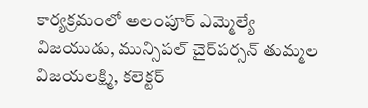కార్యక్రమంలో అలంపూర్‌ ఎమ్మెల్యే విజయుడు, మున్సిపల్‌ చైర్‌పర్సన్‌ తుమ్మల విజయలక్ష్మి, కలెక్టర్‌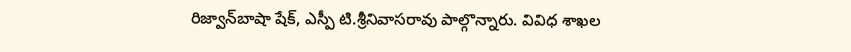రిజ్వాన్‌బాషా షేక్‌, ఎస్పీ టి.శ్రీనివాసరావు పాల్గొన్నారు. వివిధ శాఖల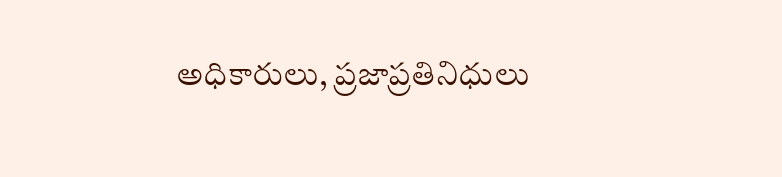అధికారులు, ప్రజాప్రతినిధులు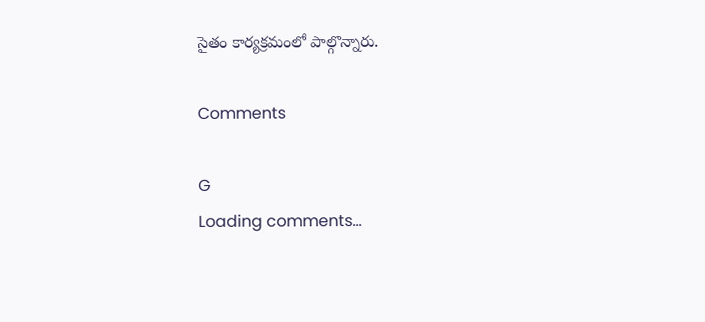సైతం కార్యక్రమంలో పాల్గొన్నారు.

Comments

G
Loading comments...